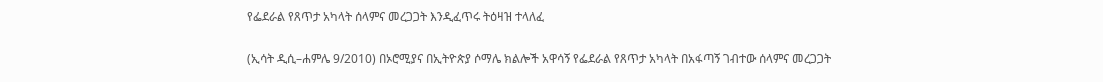የፌደራል የጸጥታ አካላት ሰላምና መረጋጋት እንዲፈጥሩ ትዕዛዝ ተላለፈ

(ኢሳት ዲሲ–ሐምሌ 9/2010) በኦሮሚያና በኢትዮጵያ ሶማሌ ክልሎች አዋሳኝ የፌደራል የጸጥታ አካላት በአፋጣኝ ገብተው ሰላምና መረጋጋት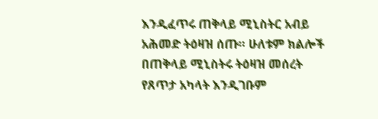እንዲፈጥሩ ጠቅላይ ሚኒስትር አብይ አሕመድ ትዕዛዝ ሰጡ። ሁለቱም ክልሎች በጠቅላይ ሚኒስትሩ ትዕዛዝ መሰረት የጸጥታ አካላት እንዲገቡም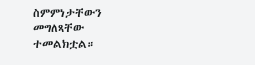ስምምነታቸውን መግለጻቸው ተመልክቷል።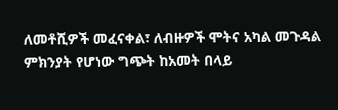ለመቶሺዎች መፈናቀል፣ ለብዙዎች ሞትና አካል መጉዳል ምክንያት የሆነው ግጭት ከአመት በላይ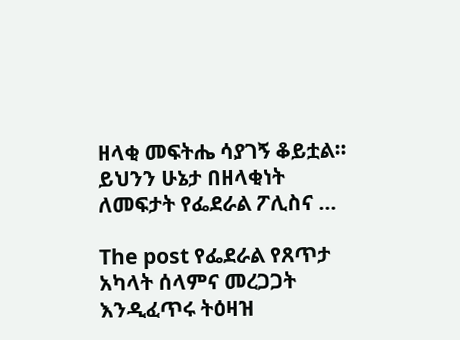ዘላቂ መፍትሔ ሳያገኝ ቆይቷል። ይህንን ሁኔታ በዘላቂነት ለመፍታት የፌደራል ፖሊስና …

The post የፌደራል የጸጥታ አካላት ሰላምና መረጋጋት እንዲፈጥሩ ትዕዛዝ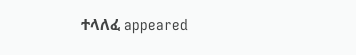ተላለፈ appeared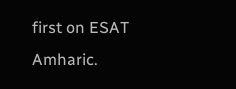first on ESAT Amharic.